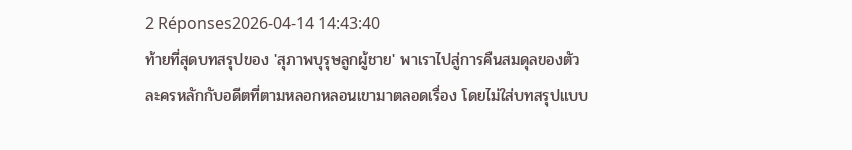2 Réponses2026-04-14 14:43:40
ท้ายที่สุดบทสรุปของ 'สุภาพบุรุษลูกผู้ชาย' พาเราไปสู่การคืนสมดุลของตัวละครหลักกับอดีตที่ตามหลอกหลอนเขามาตลอดเรื่อง โดยไม่ใส่บทสรุปแบบ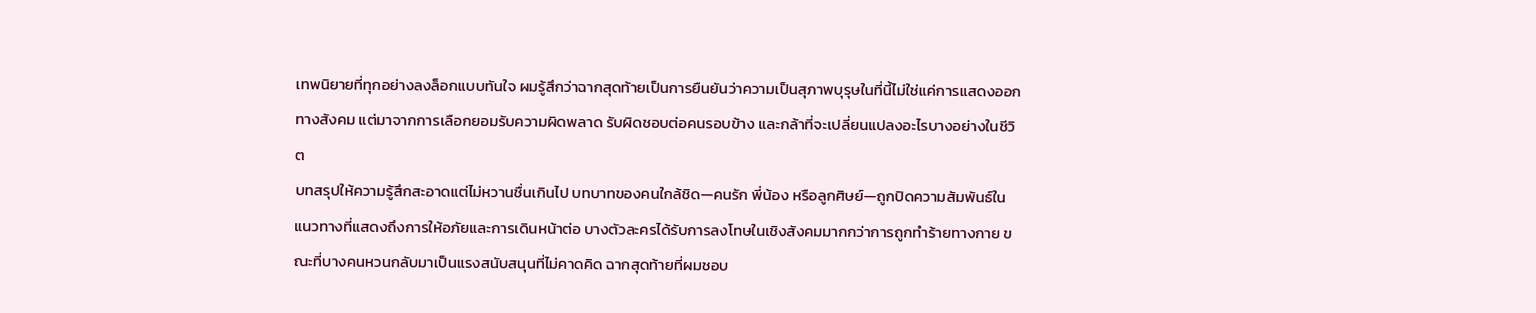เทพนิยายที่ทุกอย่างลงล็อกแบบทันใจ ผมรู้สึกว่าฉากสุดท้ายเป็นการยืนยันว่าความเป็นสุภาพบุรุษในที่นี้ไม่ใช่แค่การแสดงออกทางสังคม แต่มาจากการเลือกยอมรับความผิดพลาด รับผิดชอบต่อคนรอบข้าง และกล้าที่จะเปลี่ยนแปลงอะไรบางอย่างในชีวิต
บทสรุปให้ความรู้สึกสะอาดแต่ไม่หวานชื่นเกินไป บทบาทของคนใกล้ชิด—คนรัก พี่น้อง หรือลูกศิษย์—ถูกปิดความสัมพันธ์ในแนวทางที่แสดงถึงการให้อภัยและการเดินหน้าต่อ บางตัวละครได้รับการลงโทษในเชิงสังคมมากกว่าการถูกทำร้ายทางกาย ขณะที่บางคนหวนกลับมาเป็นแรงสนับสนุนที่ไม่คาดคิด ฉากสุดท้ายที่ผมชอบ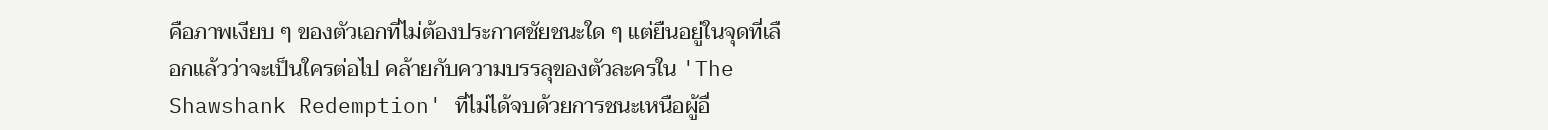คือภาพเงียบ ๆ ของตัวเอกที่ไม่ต้องประกาศชัยชนะใด ๆ แต่ยืนอยู่ในจุดที่เลือกแล้วว่าจะเป็นใครต่อไป คล้ายกับความบรรลุของตัวละครใน 'The Shawshank Redemption' ที่ไม่ได้จบด้วยการชนะเหนือผู้อื่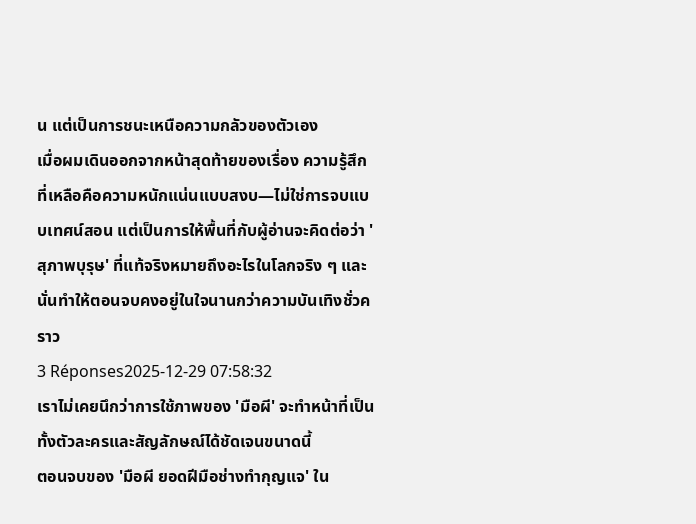น แต่เป็นการชนะเหนือความกลัวของตัวเอง
เมื่อผมเดินออกจากหน้าสุดท้ายของเรื่อง ความรู้สึกที่เหลือคือความหนักแน่นแบบสงบ—ไม่ใช่การจบแบบเทศน์สอน แต่เป็นการให้พื้นที่กับผู้อ่านจะคิดต่อว่า 'สุภาพบุรุษ' ที่แท้จริงหมายถึงอะไรในโลกจริง ๆ และนั่นทำให้ตอนจบคงอยู่ในใจนานกว่าความบันเทิงชั่วคราว
3 Réponses2025-12-29 07:58:32
เราไม่เคยนึกว่าการใช้ภาพของ 'มือผี' จะทำหน้าที่เป็นทั้งตัวละครและสัญลักษณ์ได้ชัดเจนขนาดนี้
ตอนจบของ 'มือผี ยอดฝีมือช่างทำกุญแจ' ใน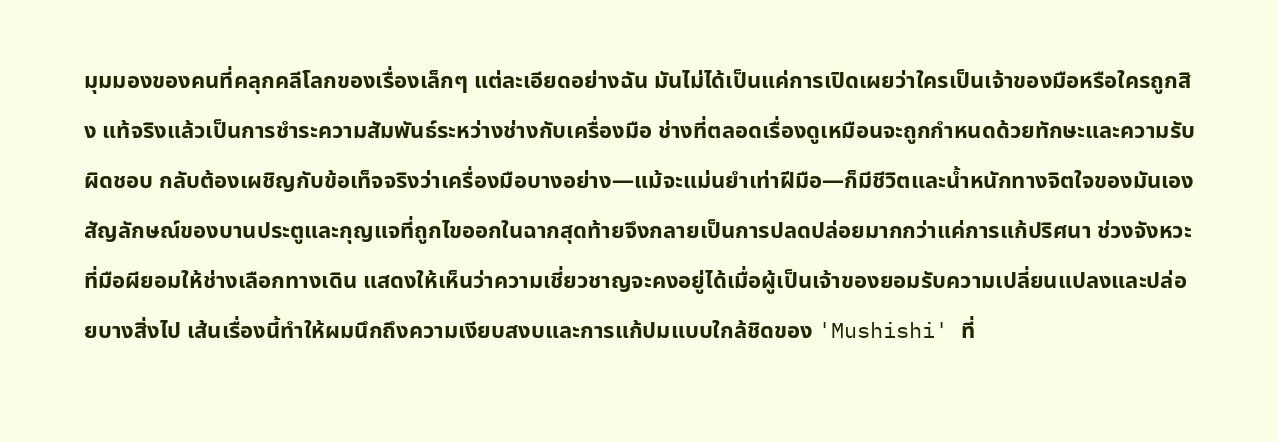มุมมองของคนที่คลุกคลีโลกของเรื่องเล็กๆ แต่ละเอียดอย่างฉัน มันไม่ได้เป็นแค่การเปิดเผยว่าใครเป็นเจ้าของมือหรือใครถูกสิง แท้จริงแล้วเป็นการชำระความสัมพันธ์ระหว่างช่างกับเครื่องมือ ช่างที่ตลอดเรื่องดูเหมือนจะถูกกำหนดด้วยทักษะและความรับผิดชอบ กลับต้องเผชิญกับข้อเท็จจริงว่าเครื่องมือบางอย่าง—แม้จะแม่นยำเท่าฝีมือ—ก็มีชีวิตและน้ำหนักทางจิตใจของมันเอง
สัญลักษณ์ของบานประตูและกุญแจที่ถูกไขออกในฉากสุดท้ายจึงกลายเป็นการปลดปล่อยมากกว่าแค่การแก้ปริศนา ช่วงจังหวะที่มือผียอมให้ช่างเลือกทางเดิน แสดงให้เห็นว่าความเชี่ยวชาญจะคงอยู่ได้เมื่อผู้เป็นเจ้าของยอมรับความเปลี่ยนแปลงและปล่อยบางสิ่งไป เส้นเรื่องนี้ทำให้ผมนึกถึงความเงียบสงบและการแก้ปมแบบใกล้ชิดของ 'Mushishi' ที่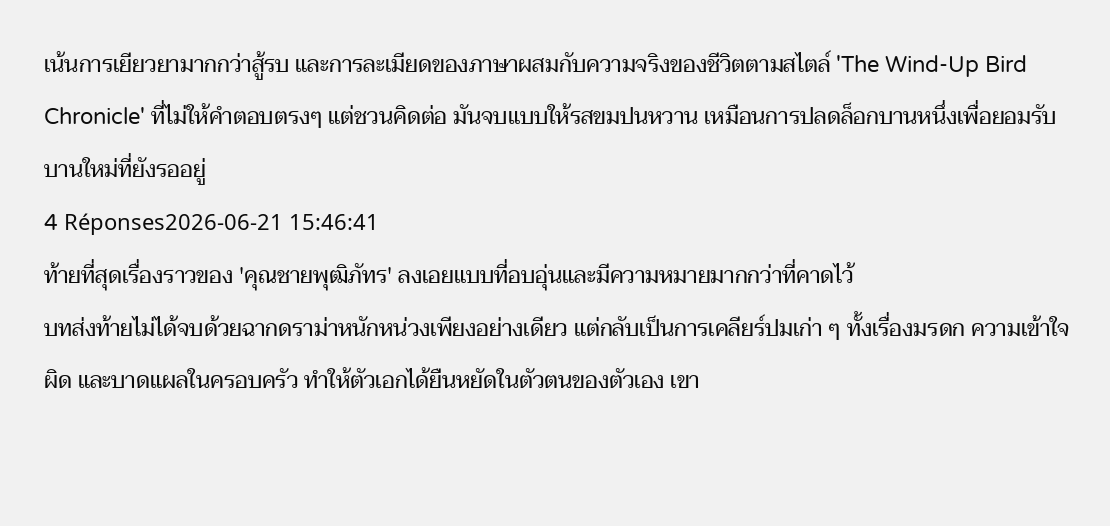เน้นการเยียวยามากกว่าสู้รบ และการละเมียดของภาษาผสมกับความจริงของชีวิตตามสไตล์ 'The Wind-Up Bird Chronicle' ที่ไม่ให้คำตอบตรงๆ แต่ชวนคิดต่อ มันจบแบบให้รสขมปนหวาน เหมือนการปลดล็อกบานหนึ่งเพื่อยอมรับบานใหม่ที่ยังรออยู่
4 Réponses2026-06-21 15:46:41
ท้ายที่สุดเรื่องราวของ 'คุณชายพุฒิภัทร' ลงเอยแบบที่อบอุ่นและมีความหมายมากกว่าที่คาดไว้
บทส่งท้ายไม่ได้จบด้วยฉากดราม่าหนักหน่วงเพียงอย่างเดียว แต่กลับเป็นการเคลียร์ปมเก่า ๆ ทั้งเรื่องมรดก ความเข้าใจผิด และบาดแผลในครอบครัว ทำให้ตัวเอกได้ยืนหยัดในตัวตนของตัวเอง เขา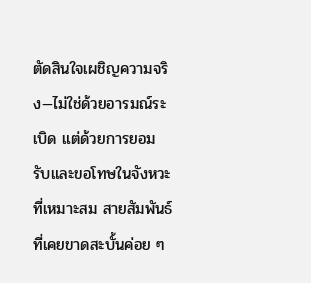ตัดสินใจเผชิญความจริง—ไม่ใช่ด้วยอารมณ์ระเบิด แต่ด้วยการยอมรับและขอโทษในจังหวะที่เหมาะสม สายสัมพันธ์ที่เคยขาดสะบั้นค่อย ๆ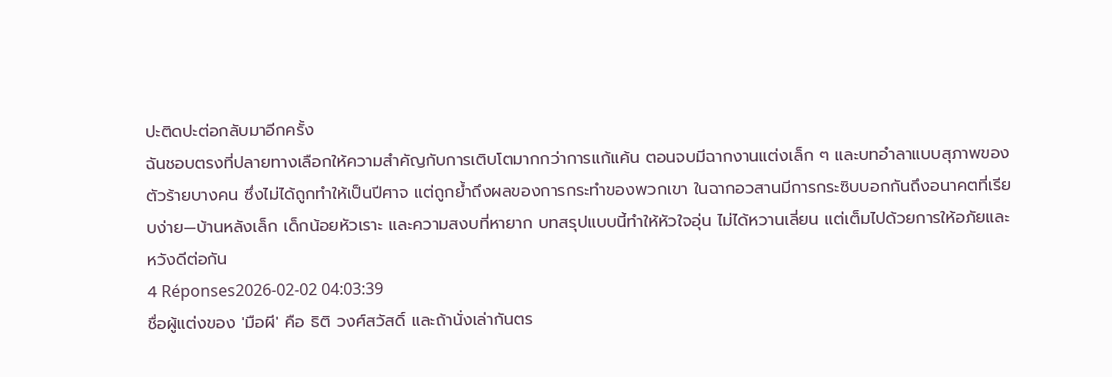ปะติดปะต่อกลับมาอีกครั้ง
ฉันชอบตรงที่ปลายทางเลือกให้ความสำคัญกับการเติบโตมากกว่าการแก้แค้น ตอนจบมีฉากงานแต่งเล็ก ๆ และบทอำลาแบบสุภาพของตัวร้ายบางคน ซึ่งไม่ได้ถูกทำให้เป็นปีศาจ แต่ถูกย้ำถึงผลของการกระทำของพวกเขา ในฉากอวสานมีการกระซิบบอกกันถึงอนาคตที่เรียบง่าย—บ้านหลังเล็ก เด็กน้อยหัวเราะ และความสงบที่หายาก บทสรุปแบบนี้ทำให้หัวใจอุ่น ไม่ได้หวานเลี่ยน แต่เต็มไปด้วยการให้อภัยและหวังดีต่อกัน
4 Réponses2026-02-02 04:03:39
ชื่อผู้แต่งของ 'มือผี' คือ ธิติ วงศ์สวัสดิ์ และถ้านั่งเล่ากันตร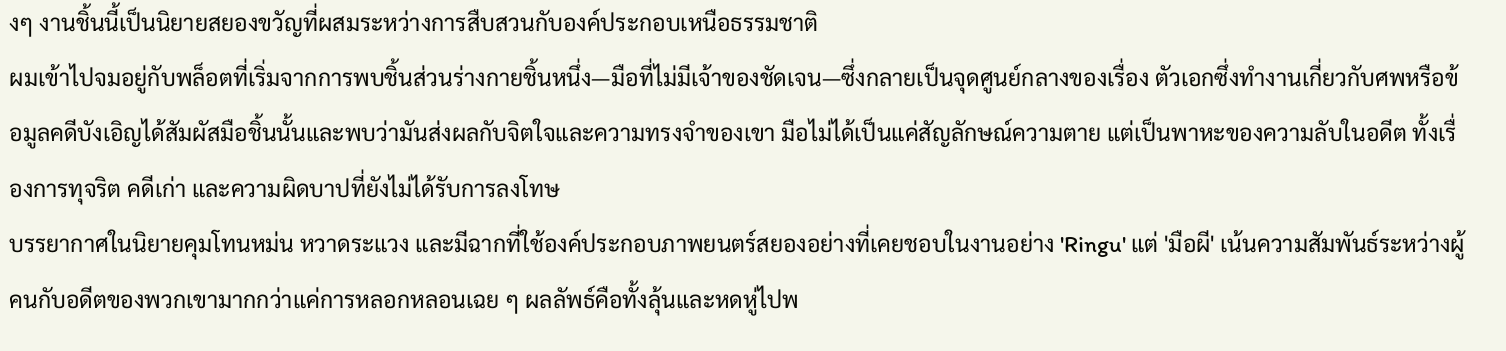งๆ งานชิ้นนี้เป็นนิยายสยองขวัญที่ผสมระหว่างการสืบสวนกับองค์ประกอบเหนือธรรมชาติ
ผมเข้าไปจมอยู่กับพล็อตที่เริ่มจากการพบชิ้นส่วนร่างกายชิ้นหนึ่ง—มือที่ไม่มีเจ้าของชัดเจน—ซึ่งกลายเป็นจุดศูนย์กลางของเรื่อง ตัวเอกซึ่งทำงานเกี่ยวกับศพหรือข้อมูลคดีบังเอิญได้สัมผัสมือชิ้นนั้นและพบว่ามันส่งผลกับจิตใจและความทรงจำของเขา มือไม่ได้เป็นแค่สัญลักษณ์ความตาย แต่เป็นพาหะของความลับในอดีต ทั้งเรื่องการทุจริต คดีเก่า และความผิดบาปที่ยังไม่ได้รับการลงโทษ
บรรยากาศในนิยายคุมโทนหม่น หวาดระแวง และมีฉากที่ใช้องค์ประกอบภาพยนตร์สยองอย่างที่เคยชอบในงานอย่าง 'Ringu' แต่ 'มือผี' เน้นความสัมพันธ์ระหว่างผู้คนกับอดีตของพวกเขามากกว่าแค่การหลอกหลอนเฉย ๆ ผลลัพธ์คือทั้งลุ้นและหดหู่ไปพ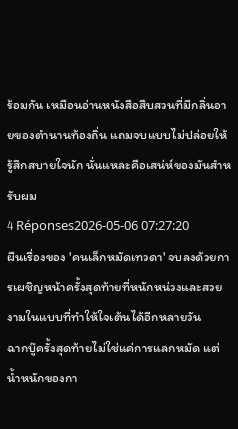ร้อมกัน เหมือนอ่านหนังสือสืบสวนที่มีกลิ่นอายของตำนานท้องถิ่น แถมจบแบบไม่ปล่อยให้รู้สึกสบายใจนัก นั่นแหละคือเสน่ห์ของมันสำหรับผม
4 Réponses2026-05-06 07:27:20
ผืนเรื่องของ 'คนเล็กหมัดเทวดา' จบลงด้วยการเผชิญหน้าครั้งสุดท้ายที่หนักหน่วงและสวยงามในแบบที่ทำให้ใจเต้นได้อีกหลายวัน
ฉากบู๊ครั้งสุดท้ายไม่ใช่แค่การแลกหมัด แต่น้ำหนักของกา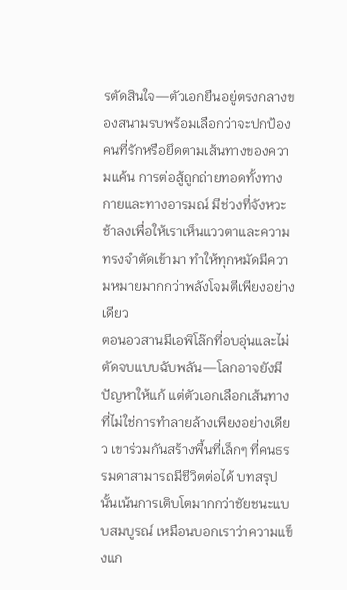รตัดสินใจ—ตัวเอกยืนอยู่ตรงกลางของสนามรบพร้อมเลือกว่าจะปกป้องคนที่รักหรือยึดตามเส้นทางของความแค้น การต่อสู้ถูกถ่ายทอดทั้งทางกายและทางอารมณ์ มีช่วงที่จังหวะช้าลงเพื่อให้เราเห็นแววตาและความทรงจำตัดเข้ามา ทำให้ทุกหมัดมีความหมายมากกว่าพลังโจมตีเพียงอย่างเดียว
ตอนอวสานมีเอพิโล๊กที่อบอุ่นและไม่ตัดจบแบบฉับพลัน—โลกอาจยังมีปัญหาให้แก้ แต่ตัวเอกเลือกเส้นทางที่ไม่ใช่การทำลายล้างเพียงอย่างเดียว เขาร่วมกันสร้างพื้นที่เล็กๆ ที่คนธรรมดาสามารถมีชีวิตต่อได้ บทสรุปนั้นเน้นการเติบโตมากกว่าชัยชนะแบบสมบูรณ์ เหมือนบอกเราว่าความแข็งแก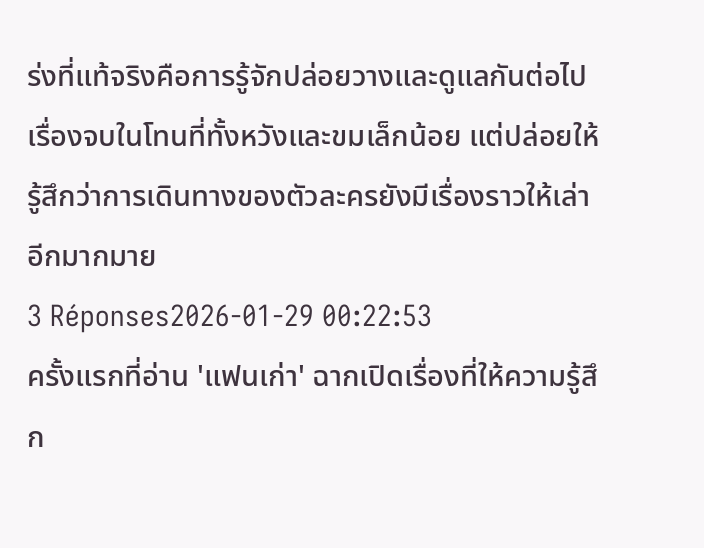ร่งที่แท้จริงคือการรู้จักปล่อยวางและดูแลกันต่อไป เรื่องจบในโทนที่ทั้งหวังและขมเล็กน้อย แต่ปล่อยให้รู้สึกว่าการเดินทางของตัวละครยังมีเรื่องราวให้เล่าอีกมากมาย
3 Réponses2026-01-29 00:22:53
ครั้งแรกที่อ่าน 'แฟนเก่า' ฉากเปิดเรื่องที่ให้ความรู้สึก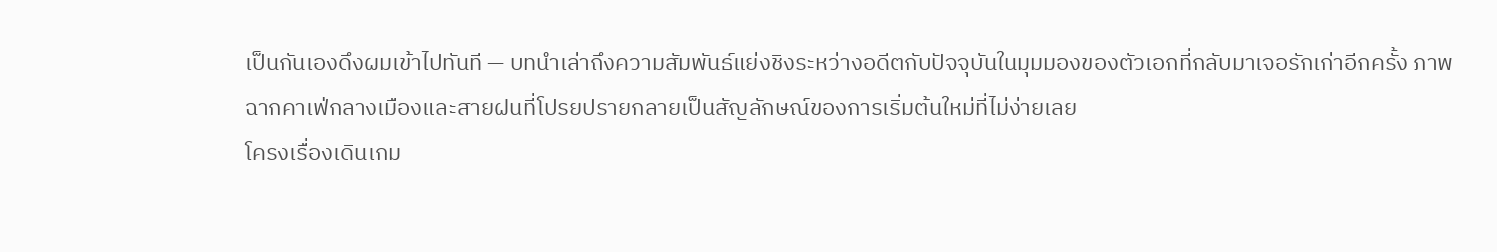เป็นกันเองดึงผมเข้าไปทันที — บทนำเล่าถึงความสัมพันธ์แย่งชิงระหว่างอดีตกับปัจจุบันในมุมมองของตัวเอกที่กลับมาเจอรักเก่าอีกครั้ง ภาพฉากคาเฟ่กลางเมืองและสายฝนที่โปรยปรายกลายเป็นสัญลักษณ์ของการเริ่มต้นใหม่ที่ไม่ง่ายเลย
โครงเรื่องเดินเกม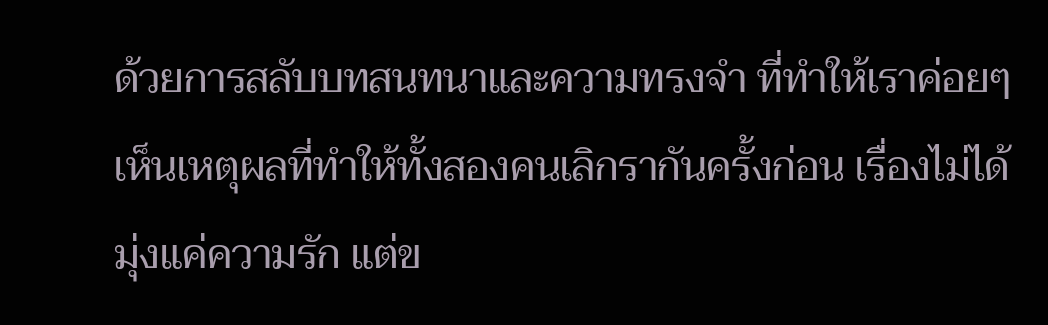ด้วยการสลับบทสนทนาและความทรงจำ ที่ทำให้เราค่อยๆ เห็นเหตุผลที่ทำให้ทั้งสองคนเลิกรากันครั้งก่อน เรื่องไม่ได้มุ่งแค่ความรัก แต่ข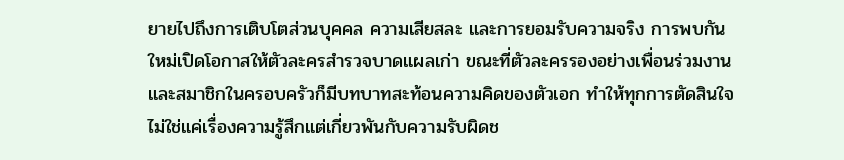ยายไปถึงการเติบโตส่วนบุคคล ความเสียสละ และการยอมรับความจริง การพบกันใหม่เปิดโอกาสให้ตัวละครสำรวจบาดแผลเก่า ขณะที่ตัวละครรองอย่างเพื่อนร่วมงานและสมาชิกในครอบครัวก็มีบทบาทสะท้อนความคิดของตัวเอก ทำให้ทุกการตัดสินใจไม่ใช่แค่เรื่องความรู้สึกแต่เกี่ยวพันกับความรับผิดช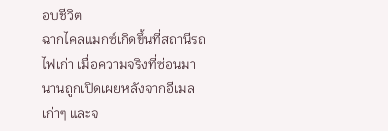อบชีวิต
ฉากไคลแมกซ์เกิดขึ้นที่สถานีรถไฟเก่า เมื่อความจริงที่ซ่อนมานานถูกเปิดเผยหลังจากอีเมลเก่าๆ และจ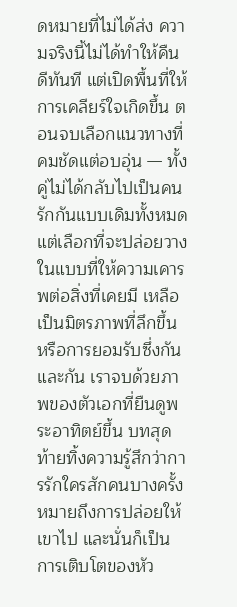ดหมายที่ไม่ได้ส่ง ความจริงนี้ไม่ได้ทำให้คืนดีทันที แต่เปิดพื้นที่ให้การเคลียร์ใจเกิดขึ้น ตอนจบเลือกแนวทางที่คมชัดแต่อบอุ่น — ทั้งคู่ไม่ได้กลับไปเป็นคนรักกันแบบเดิมทั้งหมด แต่เลือกที่จะปล่อยวางในแบบที่ให้ความเคารพต่อสิ่งที่เคยมี เหลือเป็นมิตรภาพที่ลึกขึ้นหรือการยอมรับซึ่งกันและกัน เราจบด้วยภาพของตัวเอกที่ยืนดูพระอาทิตย์ขึ้น บทสุดท้ายทิ้งความรู้สึกว่าการรักใครสักคนบางครั้งหมายถึงการปล่อยให้เขาไป และนั่นก็เป็นการเติบโตของหัว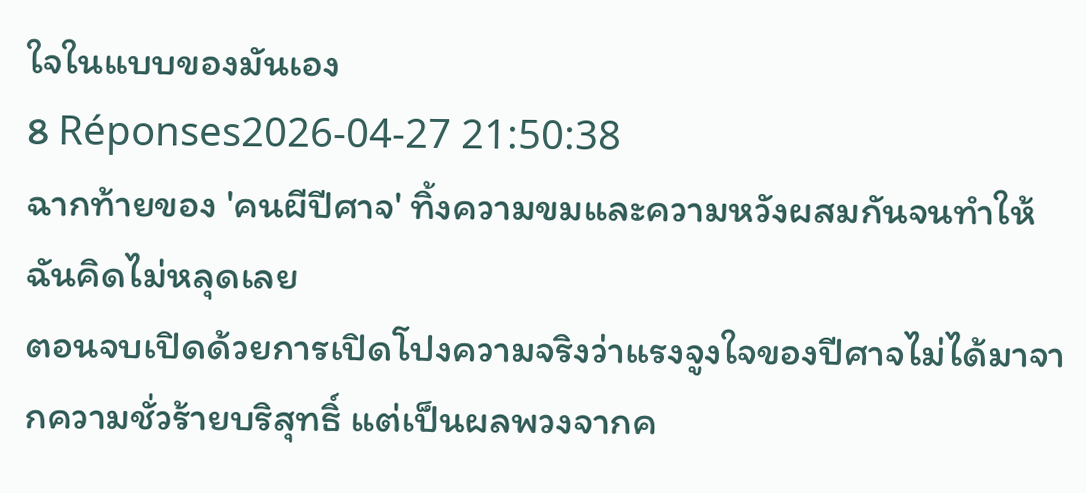ใจในแบบของมันเอง
8 Réponses2026-04-27 21:50:38
ฉากท้ายของ 'คนผีปีศาจ' ทิ้งความขมและความหวังผสมกันจนทำให้ฉันคิดไม่หลุดเลย
ตอนจบเปิดด้วยการเปิดโปงความจริงว่าแรงจูงใจของปีศาจไม่ได้มาจากความชั่วร้ายบริสุทธิ์ แต่เป็นผลพวงจากค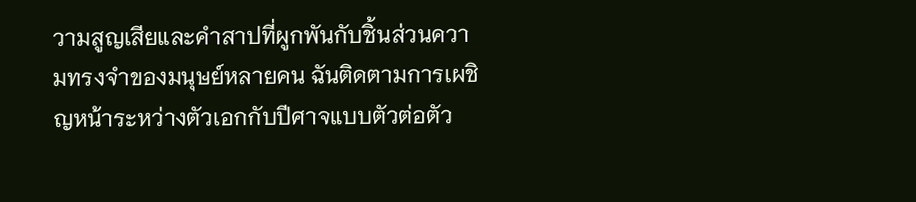วามสูญเสียและคำสาปที่ผูกพันกับชิ้นส่วนความทรงจำของมนุษย์หลายคน ฉันติดตามการเผชิญหน้าระหว่างตัวเอกกับปีศาจแบบตัวต่อตัว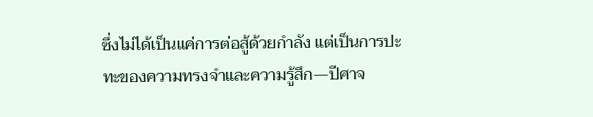ซึ่งไม่ได้เป็นแค่การต่อสู้ด้วยกำลัง แต่เป็นการปะทะของความทรงจำและความรู้สึก—ปีศาจ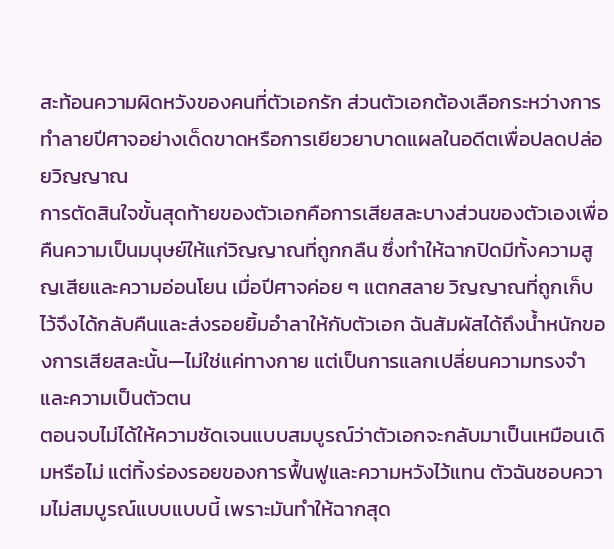สะท้อนความผิดหวังของคนที่ตัวเอกรัก ส่วนตัวเอกต้องเลือกระหว่างการทำลายปีศาจอย่างเด็ดขาดหรือการเยียวยาบาดแผลในอดีตเพื่อปลดปล่อยวิญญาณ
การตัดสินใจขั้นสุดท้ายของตัวเอกคือการเสียสละบางส่วนของตัวเองเพื่อคืนความเป็นมนุษย์ให้แก่วิญญาณที่ถูกกลืน ซึ่งทำให้ฉากปิดมีทั้งความสูญเสียและความอ่อนโยน เมื่อปีศาจค่อย ๆ แตกสลาย วิญญาณที่ถูกเก็บไว้จึงได้กลับคืนและส่งรอยยิ้มอำลาให้กับตัวเอก ฉันสัมผัสได้ถึงน้ำหนักของการเสียสละนั้น—ไม่ใช่แค่ทางกาย แต่เป็นการแลกเปลี่ยนความทรงจำและความเป็นตัวตน
ตอนจบไม่ได้ให้ความชัดเจนแบบสมบูรณ์ว่าตัวเอกจะกลับมาเป็นเหมือนเดิมหรือไม่ แต่ทิ้งร่องรอยของการฟื้นฟูและความหวังไว้แทน ตัวฉันชอบความไม่สมบูรณ์แบบแบบนี้ เพราะมันทำให้ฉากสุด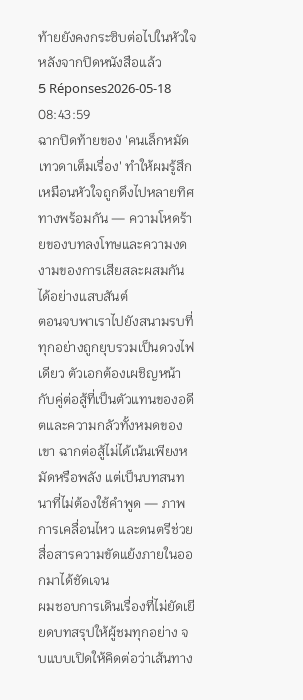ท้ายยังคงกระซิบต่อไปในหัวใจหลังจากปิดหนังสือแล้ว
5 Réponses2026-05-18 08:43:59
ฉากปิดท้ายของ 'คนเล็กหมัดเทวดาเต็มเรื่อง' ทำให้ผมรู้สึกเหมือนหัวใจถูกดึงไปหลายทิศทางพร้อมกัน — ความโหดร้ายของบทลงโทษและความงดงามของการเสียสละผสมกันได้อย่างแสบสันต์
ตอนจบพาเราไปยังสนามรบที่ทุกอย่างถูกยุบรวมเป็นดวงไฟเดียว ตัวเอกต้องเผชิญหน้ากับคู่ต่อสู้ที่เป็นตัวแทนของอดีตและความกลัวทั้งหมดของเขา ฉากต่อสู้ไม่ได้เน้นเพียงหมัดหรือพลัง แต่เป็นบทสนทนาที่ไม่ต้องใช้คำพูด — ภาพ การเคลื่อนไหว และดนตรีช่วยสื่อสารความขัดแย้งภายในออกมาได้ชัดเจน
ผมชอบการเดินเรื่องที่ไม่ยัดเยียดบทสรุปให้ผู้ชมทุกอย่าง จบแบบเปิดให้คิดต่อว่าเส้นทาง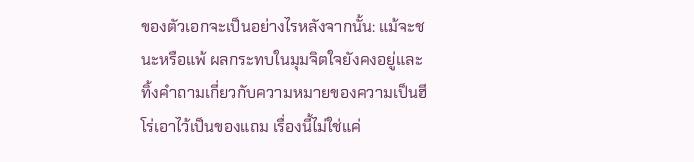ของตัวเอกจะเป็นอย่างไรหลังจากนั้น: แม้จะชนะหรือแพ้ ผลกระทบในมุมจิตใจยังคงอยู่และทิ้งคำถามเกี่ยวกับความหมายของความเป็นฮีโร่เอาไว้เป็นของแถม เรื่องนี้ไม่ใช่แค่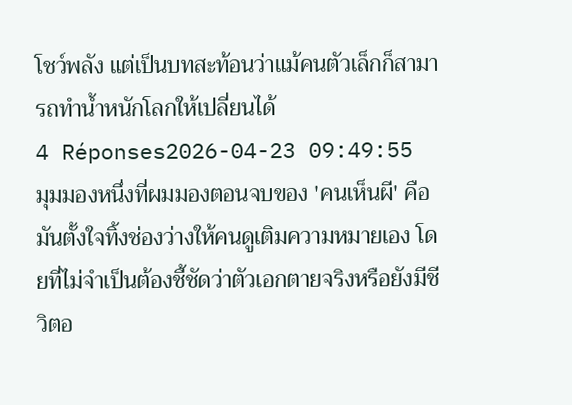โชว์พลัง แต่เป็นบทสะท้อนว่าแม้คนตัวเล็กก็สามารถทำน้ำหนักโลกให้เปลี่ยนได้
4 Réponses2026-04-23 09:49:55
มุมมองหนึ่งที่ผมมองตอนจบของ 'คนเห็นผี' คือมันตั้งใจทิ้งช่องว่างให้คนดูเติมความหมายเอง โดยที่ไม่จำเป็นต้องชี้ชัดว่าตัวเอกตายจริงหรือยังมีชีวิตอ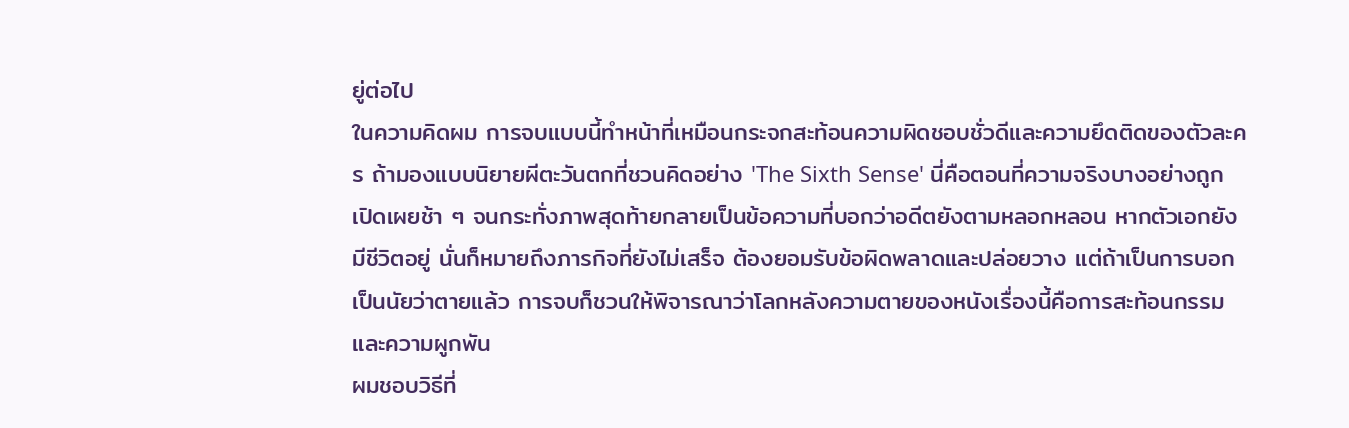ยู่ต่อไป
ในความคิดผม การจบแบบนี้ทำหน้าที่เหมือนกระจกสะท้อนความผิดชอบชั่วดีและความยึดติดของตัวละคร ถ้ามองแบบนิยายผีตะวันตกที่ชวนคิดอย่าง 'The Sixth Sense' นี่คือตอนที่ความจริงบางอย่างถูกเปิดเผยช้า ๆ จนกระทั่งภาพสุดท้ายกลายเป็นข้อความที่บอกว่าอดีตยังตามหลอกหลอน หากตัวเอกยังมีชีวิตอยู่ นั่นก็หมายถึงภารกิจที่ยังไม่เสร็จ ต้องยอมรับข้อผิดพลาดและปล่อยวาง แต่ถ้าเป็นการบอกเป็นนัยว่าตายแล้ว การจบก็ชวนให้พิจารณาว่าโลกหลังความตายของหนังเรื่องนี้คือการสะท้อนกรรมและความผูกพัน
ผมชอบวิธีที่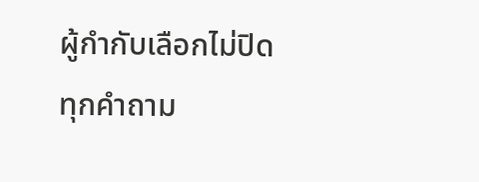ผู้กำกับเลือกไม่ปิดทุกคำถาม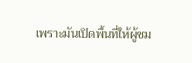เพราะมันเปิดพื้นที่ให้ผู้ชม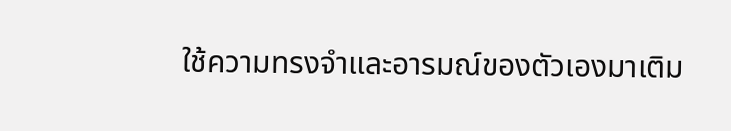ใช้ความทรงจำและอารมณ์ของตัวเองมาเติม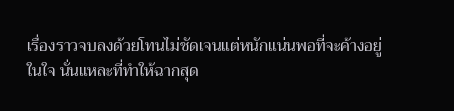เรื่องราวจบลงด้วยโทนไม่ชัดเจนแต่หนักแน่นพอที่จะค้างอยู่ในใจ นั่นแหละที่ทำให้ฉากสุด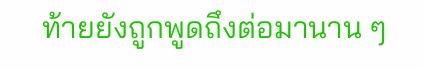ท้ายยังถูกพูดถึงต่อมานาน ๆ